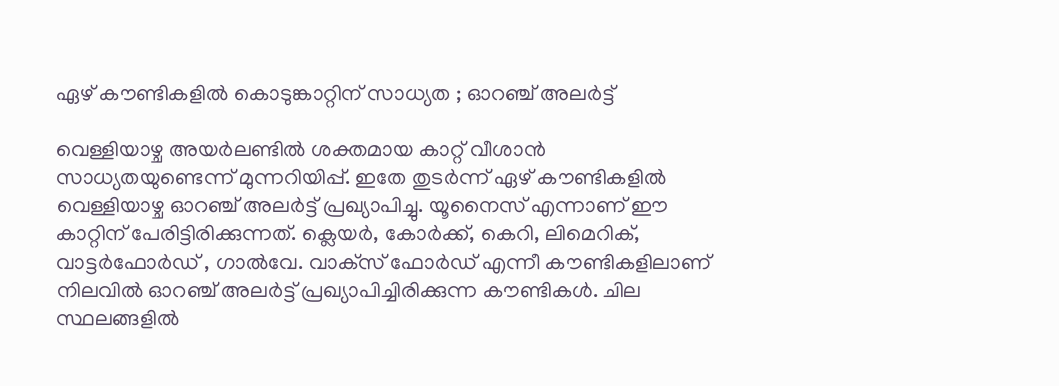ഏഴ് കൗണ്ടികളില്‍ കൊടുങ്കാറ്റിന് സാധ്യത ; ഓറഞ്ച് അലര്‍ട്ട്

വെള്ളിയാഴ്ച അയര്‍ലണ്ടില്‍ ശക്തമായ കാറ്റ് വീശാന്‍ സാധ്യതയുണ്ടെന്ന് മുന്നറിയിപ്പ്. ഇതേ തുടര്‍ന്ന് ഏഴ് കൗണ്ടികളില്‍ വെള്ളിയാഴ്ച ഓറഞ്ച് അലര്‍ട്ട് പ്രഖ്യാപിച്ചു. യൂനൈസ് എന്നാണ് ഈ കാറ്റിന് പേരിട്ടിരിക്കുന്നത്. ക്ലെയര്‍, കോര്‍ക്ക്, കെറി, ലിമെറിക്, വാട്ടര്‍ഫോര്‍ഡ് , ഗാല്‍വേ. വാക്‌സ് ഫോര്‍ഡ് എന്നീ കൗണ്ടികളിലാണ് നിലവില്‍ ഓറഞ്ച് അലര്‍ട്ട് പ്രഖ്യാപിച്ചിരിക്കുന്ന കൗണ്ടികള്‍. ചില സ്ഥലങ്ങളില്‍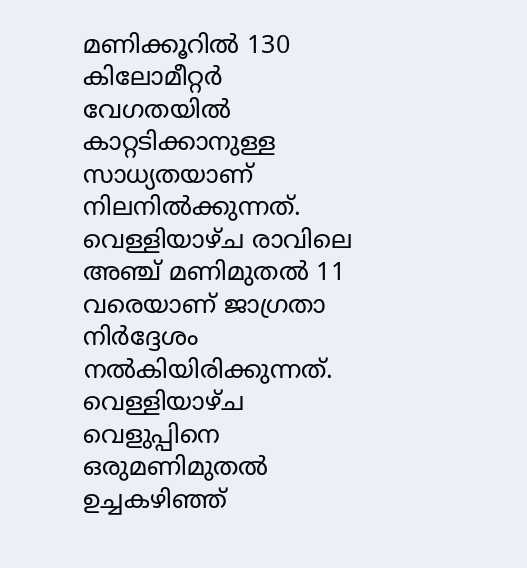മണിക്കൂറില്‍ 130 കിലോമീറ്റര്‍ വേഗതയില്‍ കാറ്റടിക്കാനുള്ള സാധ്യതയാണ് നിലനില്‍ക്കുന്നത്. വെള്ളിയാഴ്ച രാവിലെ അഞ്ച് മണിമുതല്‍ 11 വരെയാണ് ജാഗ്രതാ നിര്‍ദ്ദേശം നല്‍കിയിരിക്കുന്നത്. വെള്ളിയാഴ്ച വെളുപ്പിനെ ഒരുമണിമുതല്‍ ഉച്ചകഴിഞ്ഞ്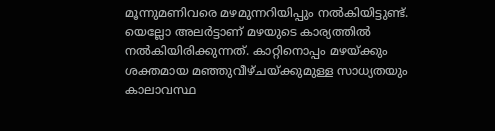മൂന്നുമണിവരെ മഴമുന്നറിയിപ്പും നല്‍കിയിട്ടുണ്ട്. യെല്ലോ അലര്‍ട്ടാണ് മഴയുടെ കാര്യത്തില്‍ നല്‍കിയിരിക്കുന്നത്. കാറ്റിനൊപ്പം മഴയ്ക്കും ശക്തമായ മഞ്ഞുവീഴ്ചയ്ക്കുമുള്ള സാധ്യതയും കാലാവസ്ഥ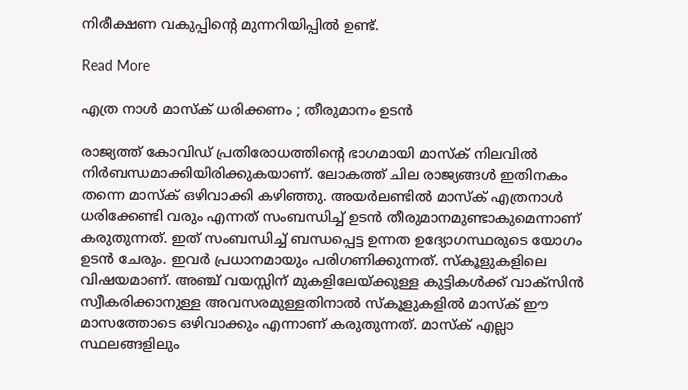നിരീക്ഷണ വകുപ്പിന്റെ മുന്നറിയിപ്പില്‍ ഉണ്ട്.

Read More

എത്ര നാള്‍ മാസ്‌ക് ധരിക്കണം ; തീരുമാനം ഉടന്‍

രാജ്യത്ത് കോവിഡ് പ്രതിരോധത്തിന്റെ ഭാഗമായി മാസ്‌ക് നിലവില്‍ നിര്‍ബന്ധമാക്കിയിരിക്കുകയാണ്. ലോകത്ത് ചില രാജ്യങ്ങള്‍ ഇതിനകം തന്നെ മാസ്‌ക് ഒഴിവാക്കി കഴിഞ്ഞു. അയര്‍ലണ്ടില്‍ മാസ്‌ക് എത്രനാള്‍ ധരിക്കേണ്ടി വരും എന്നത് സംബന്ധിച്ച് ഉടന്‍ തീരുമാനമുണ്ടാകുമെന്നാണ് കരുതുന്നത്. ഇത് സംബന്ധിച്ച് ബന്ധപ്പെട്ട ഉന്നത ഉദ്യോഗസ്ഥരുടെ യോഗം ഉടന്‍ ചേരും. ഇവര്‍ പ്രധാനമായും പരിഗണിക്കുന്നത്. സ്‌കൂളുകളിലെ വിഷയമാണ്. അഞ്ച് വയസ്സിന് മുകളിലേയ്ക്കുള്ള കുട്ടികള്‍ക്ക് വാക്‌സിന്‍ സ്വീകരിക്കാനുള്ള അവസരമുള്ളതിനാല്‍ സ്‌കൂളുകളില്‍ മാസ്‌ക് ഈ മാസത്തോടെ ഒഴിവാക്കും എന്നാണ് കരുതുന്നത്. മാസ്‌ക് എല്ലാ സ്ഥലങ്ങളിലും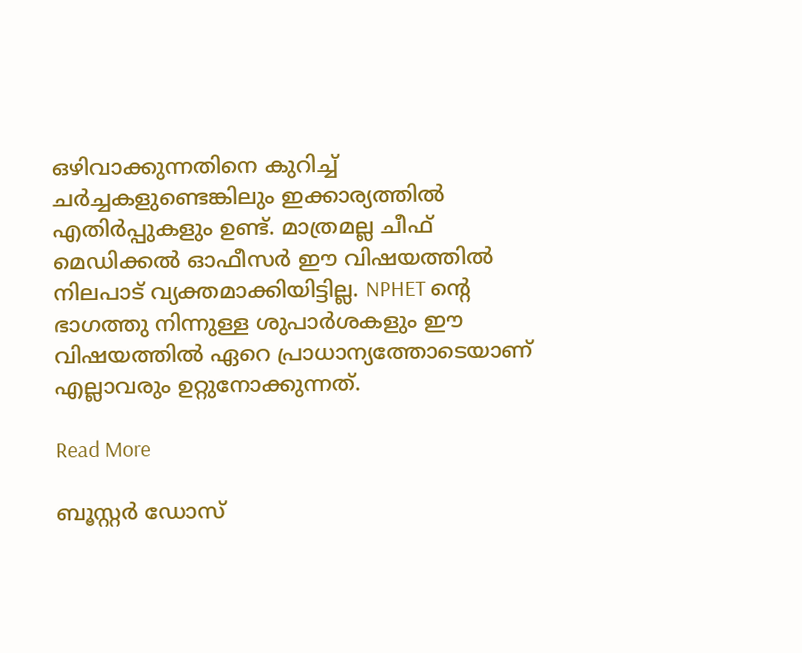ഒഴിവാക്കുന്നതിനെ കുറിച്ച് ചര്‍ച്ചകളുണ്ടെങ്കിലും ഇക്കാര്യത്തില്‍ എതിര്‍പ്പുകളും ഉണ്ട്. മാത്രമല്ല ചീഫ് മെഡിക്കല്‍ ഓഫീസര്‍ ഈ വിഷയത്തില്‍ നിലപാട് വ്യക്തമാക്കിയിട്ടില്ല. NPHET ന്റെ ഭാഗത്തു നിന്നുള്ള ശുപാര്‍ശകളും ഈ വിഷയത്തില്‍ ഏറെ പ്രാധാന്യത്തോടെയാണ് എല്ലാവരും ഉറ്റുനോക്കുന്നത്.

Read More

ബൂസ്റ്റര്‍ ഡോസ്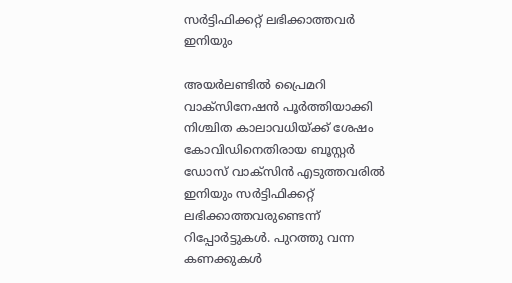സര്‍ട്ടിഫിക്കറ്റ് ലഭിക്കാത്തവര്‍ ഇനിയും

അയര്‍ലണ്ടില്‍ പ്രൈമറി വാക്‌സിനേഷന്‍ പൂര്‍ത്തിയാക്കി നിശ്ചിത കാലാവധിയ്ക്ക് ശേഷം കോവിഡിനെതിരായ ബൂസ്റ്റര്‍ ഡോസ് വാക്‌സിന്‍ എടുത്തവരില്‍ ഇനിയും സര്‍ട്ടിഫിക്കറ്റ് ലഭിക്കാത്തവരുണ്ടെന്ന് റിപ്പോര്‍ട്ടുകള്‍. പുറത്തു വന്ന കണക്കുകള്‍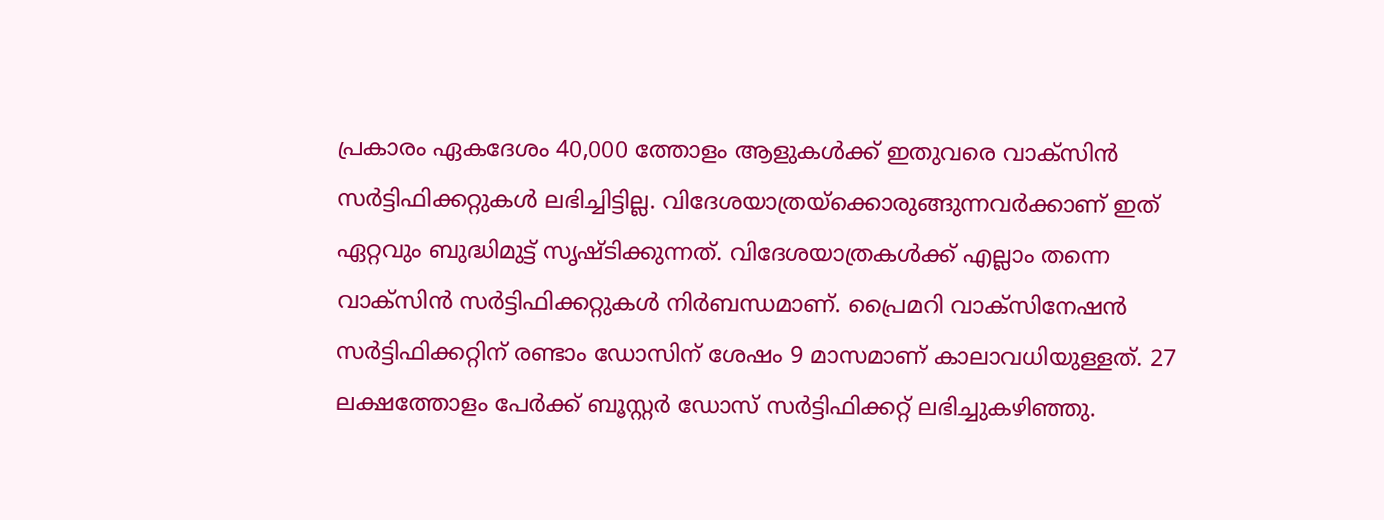പ്രകാരം ഏകദേശം 40,000 ത്തോളം ആളുകള്‍ക്ക് ഇതുവരെ വാക്‌സിന്‍ സര്‍ട്ടിഫിക്കറ്റുകള്‍ ലഭിച്ചിട്ടില്ല. വിദേശയാത്രയ്‌ക്കൊരുങ്ങുന്നവര്‍ക്കാണ് ഇത് ഏറ്റവും ബുദ്ധിമുട്ട് സൃഷ്ടിക്കുന്നത്. വിദേശയാത്രകള്‍ക്ക് എല്ലാം തന്നെ വാക്‌സിന്‍ സര്‍ട്ടിഫിക്കറ്റുകള്‍ നിര്‍ബന്ധമാണ്. പ്രൈമറി വാക്‌സിനേഷന്‍ സര്‍ട്ടിഫിക്കറ്റിന് രണ്ടാം ഡോസിന് ശേഷം 9 മാസമാണ് കാലാവധിയുള്ളത്. 27 ലക്ഷത്തോളം പേര്‍ക്ക് ബൂസ്റ്റര്‍ ഡോസ് സര്‍ട്ടിഫിക്കറ്റ് ലഭിച്ചുകഴിഞ്ഞു.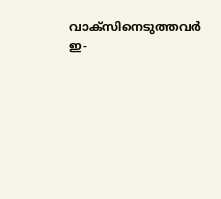വാക്‌സിനെടുത്തവര്‍ ഇ-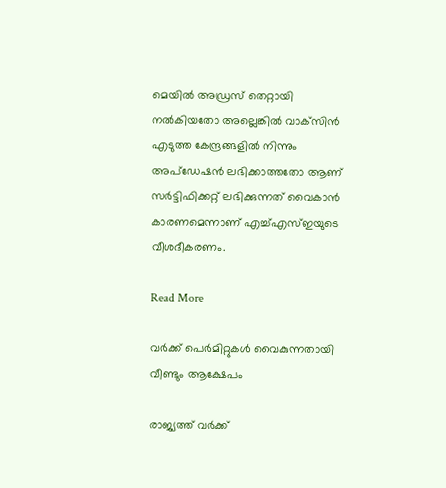മെയില്‍ അഡ്രസ് തെറ്റായി നല്‍കിയതോ അല്ലെങ്കില്‍ വാക്‌സിന്‍ എടുത്ത കേന്ദ്രങ്ങളില്‍ നിന്നും അപ്‌ഡേഷന്‍ ലഭിക്കാത്തതോ ആണ് സര്‍ട്ടിഫിക്കറ്റ് ലഭിക്കുന്നത് വൈകാന്‍ കാരണമെന്നാണ് എച്ച്എസ്ഇയുടെ വീശദീകരണം.

Read More

വര്‍ക്ക് പെര്‍മിറ്റുകള്‍ വൈകുന്നതായി വീണ്ടും ആക്ഷേപം

രാജ്യത്ത് വര്‍ക്ക്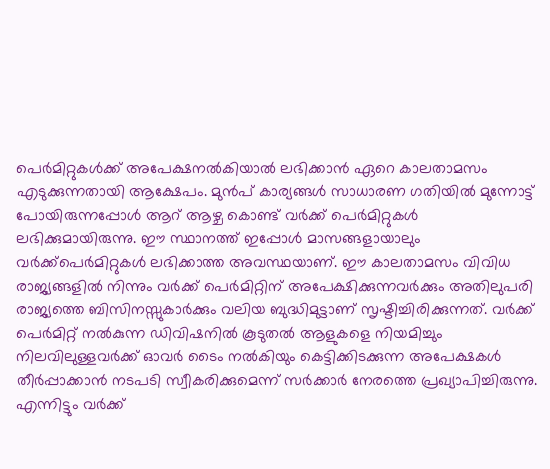പെര്‍മിറ്റുകള്‍ക്ക് അപേക്ഷനല്‍കിയാല്‍ ലഭിക്കാന്‍ ഏറെ കാലതാമസം എടുക്കുന്നതായി ആക്ഷേപം. മുന്‍പ് കാര്യങ്ങള്‍ സാധാരണ ഗതിയില്‍ മുന്നോട്ട് പോയിരുന്നപ്പോള്‍ ആറ് ആഴ്ച കൊണ്ട് വര്‍ക്ക് പെര്‍മിറ്റുകള്‍ ലഭിക്കുമായിരുന്നു. ഈ സ്ഥാനത്ത് ഇപ്പോള്‍ മാസങ്ങളായാലും വര്‍ക്ക്‌പെര്‍മിറ്റുകള്‍ ലഭിക്കാത്ത അവസ്ഥയാണ്. ഈ കാലതാമസം വിവിധ രാജ്യങ്ങളില്‍ നിന്നും വര്‍ക്ക് പെര്‍മിറ്റിന് അപേക്ഷിക്കുന്നവര്‍ക്കും അതിലുപരി രാജ്യത്തെ ബിസിനസ്സുകാര്‍ക്കും വലിയ ബുദ്ധിമുട്ടാണ് സൃഷ്ടിച്ചിരിക്കുന്നത്. വര്‍ക്ക് പെര്‍മിറ്റ് നല്‍കുന്ന ഡിവിഷനില്‍ കൂടുതല്‍ ആളുകളെ നിയമിച്ചും നിലവിലുള്ളവര്‍ക്ക് ഓവര്‍ ടൈം നല്‍കിയും കെട്ടിക്കിടക്കുന്ന അപേക്ഷകള്‍ തീര്‍പ്പാക്കാന്‍ നടപടി സ്വീകരിക്കുമെന്ന് സര്‍ക്കാര്‍ നേരത്തെ പ്രഖ്യാപിച്ചിരുന്നു. എന്നിട്ടും വര്‍ക്ക്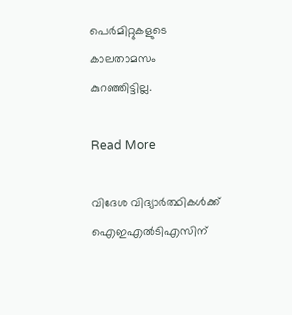പെര്‍മിറ്റുകളുടെ കാലതാമസം കുറഞ്ഞിട്ടില്ല.

Read More

വിദേശ വിദ്യാര്‍ത്ഥികള്‍ക്ക് ഐഇഎല്‍ടിഎസിന്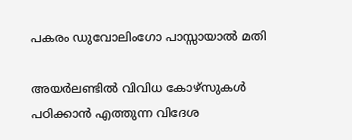പകരം ഡുവോലിംഗോ പാസ്സായാല്‍ മതി

അയര്‍ലണ്ടില്‍ വിവിധ കോഴ്‌സുകള്‍ പഠിക്കാന്‍ എത്തുന്ന വിദേശ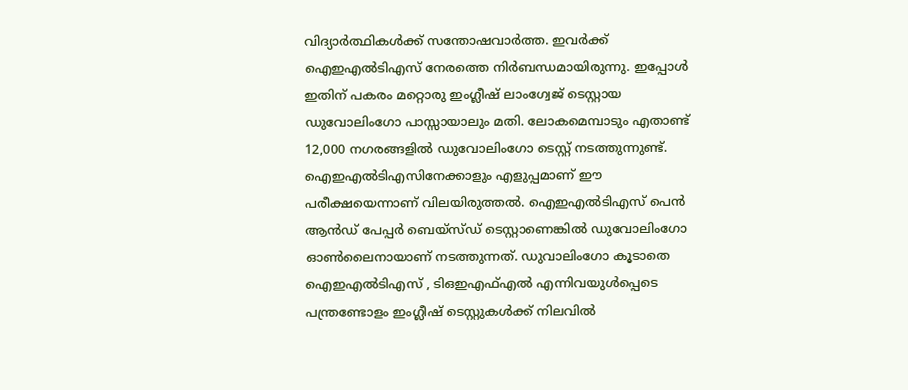വിദ്യാര്‍ത്ഥികള്‍ക്ക് സന്തോഷവാര്‍ത്ത. ഇവര്‍ക്ക് ഐഇഎല്‍ടിഎസ് നേരത്തെ നിര്‍ബന്ധമായിരുന്നു. ഇപ്പോള്‍ ഇതിന് പകരം മറ്റൊരു ഇംഗ്ലീഷ് ലാംഗ്വേജ് ടെസ്റ്റായ ഡുവോലിംഗോ പാസ്സായാലും മതി. ലോകമെമ്പാടും എതാണ്ട് 12,000 നഗരങ്ങളില്‍ ഡുവോലിംഗോ ടെസ്റ്റ് നടത്തുന്നുണ്ട്. ഐഇഎല്‍ടിഎസിനേക്കാളും എളുപ്പമാണ് ഈ പരീക്ഷയെന്നാണ് വിലയിരുത്തല്‍. ഐഇഎല്‍ടിഎസ് പെന്‍ ആന്‍ഡ് പേപ്പര്‍ ബെയ്‌സ്ഡ് ടെസ്റ്റാണെങ്കില്‍ ഡുവോലിംഗോ ഓണ്‍ലൈനായാണ് നടത്തുന്നത്. ഡുവാലിംഗോ കൂടാതെ ഐഇഎല്‍ടിഎസ് , ടിഒഇഎഫ്എല്‍ എന്നിവയുള്‍പ്പെടെ പന്ത്രണ്ടോളം ഇംഗ്ലീഷ് ടെസ്റ്റുകള്‍ക്ക് നിലവില്‍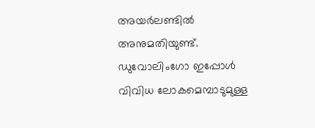അയര്‍ലണ്ടില്‍ അനുമതിയുണ്ട്. ഡുവോലിംഗോ ഇപ്പോള്‍ വിവിധ ലോകമെമ്പാടുമുള്ള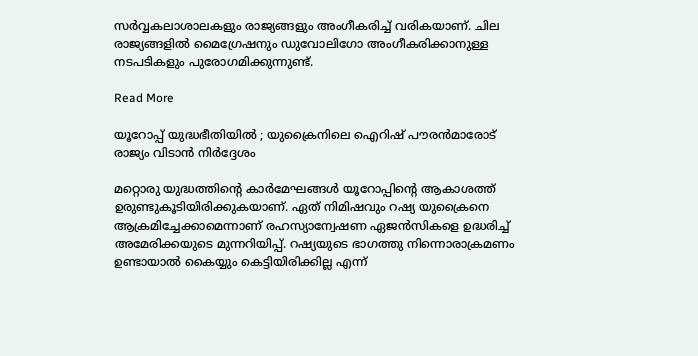സര്‍വ്വകലാശാലകളും രാജ്യങ്ങളും അംഗീകരിച്ച് വരികയാണ്. ചില രാജ്യങ്ങളില്‍ മൈഗ്രേഷനും ഡുവോലിഗോ അംഗീകരിക്കാനുള്ള നടപടികളും പുരോഗമിക്കുന്നുണ്ട്.

Read More

യൂറോപ്പ് യുദ്ധഭീതിയില്‍ ; യുക്രൈനിലെ ഐറിഷ് പൗരന്‍മാരോട് രാജ്യം വിടാന്‍ നിര്‍ദ്ദേശം

മറ്റൊരു യുദ്ധത്തിന്റെ കാര്‍മേഘങ്ങള്‍ യൂറോപ്പിന്റെ ആകാശത്ത് ഉരുണ്ടുകൂടിയിരിക്കുകയാണ്. ഏത് നിമിഷവും റഷ്യ യുക്രൈനെ ആക്രമിച്ചേക്കാമെന്നാണ് രഹസ്യാന്വേഷണ ഏജന്‍സികളെ ഉദ്ധരിച്ച് അമേരിക്കയുടെ മുന്നറിയിപ്പ്. റഷ്യയുടെ ഭാഗത്തു നിന്നൊരാക്രമണം ഉണ്ടായാല്‍ കൈയ്യും കെട്ടിയിരിക്കില്ല എന്ന്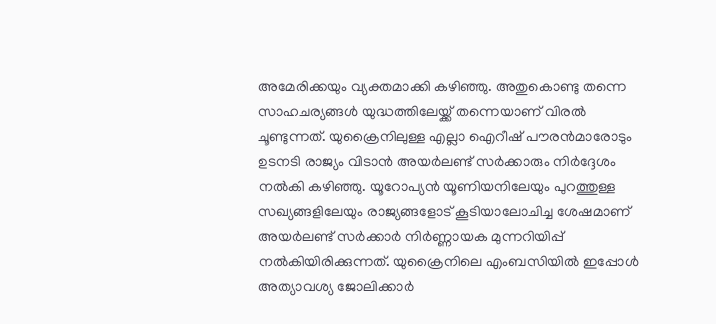അമേരിക്കയും വ്യക്തമാക്കി കഴിഞ്ഞു. അതുകൊണ്ടു തന്നെ സാഹചര്യങ്ങള്‍ യുദ്ധത്തിലേയ്ക്ക് തന്നെയാണ് വിരല്‍ ചൂണ്ടുന്നത്. യുക്രൈനിലുള്ള എല്ലാ ഐറീഷ് പൗരന്‍മാരോടും ഉടനടി രാജ്യം വിടാന്‍ അയര്‍ലണ്ട് സര്‍ക്കാരും നിര്‍ദ്ദേശം നല്‍കി കഴിഞ്ഞു. യൂറോപ്യന്‍ യൂണിയനിലേയും പുറത്തുള്ള സഖ്യങ്ങളിലേയും രാജ്യങ്ങളോട് കൂടിയാലോചിച്ച ശേഷമാണ് അയര്‍ലണ്ട് സര്‍ക്കാര്‍ നിര്‍ണ്ണായക മുന്നറിയിപ്പ് നല്‍കിയിരിക്കുന്നത്. യുക്രൈനിലെ എംബസിയില്‍ ഇപ്പോള്‍ അത്യാവശ്യ ജോലിക്കാര്‍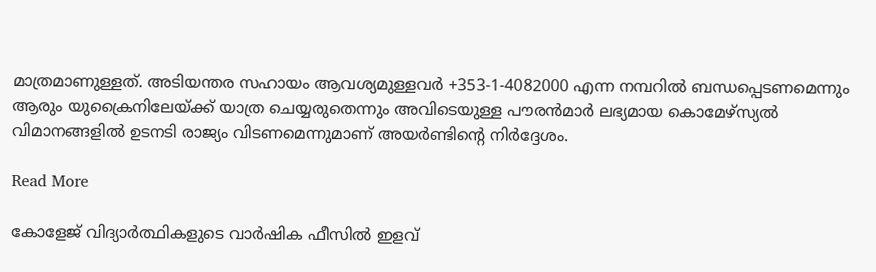മാത്രമാണുള്ളത്. അടിയന്തര സഹായം ആവശ്യമുള്ളവര്‍ +353-1-4082000 എന്ന നമ്പറില്‍ ബന്ധപ്പെടണമെന്നും ആരും യുക്രൈനിലേയ്ക്ക് യാത്ര ചെയ്യരുതെന്നും അവിടെയുള്ള പൗരന്‍മാര്‍ ലഭ്യമായ കൊമേഴ്‌സ്യല്‍ വിമാനങ്ങളില്‍ ഉടനടി രാജ്യം വിടണമെന്നുമാണ് അയര്‍ണ്ടിന്റെ നിര്‍ദ്ദേശം.

Read More

കോളേജ് വിദ്യാര്‍ത്ഥികളുടെ വാര്‍ഷിക ഫീസില്‍ ഇളവ്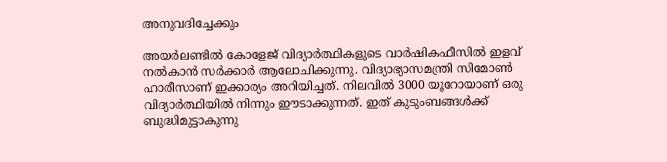അനുവദിച്ചേക്കും

അയര്‍ലണ്ടില്‍ കോളേജ് വിദ്യാര്‍ത്ഥികളുടെ വാര്‍ഷികഫീസില്‍ ഇളവ് നല്‍കാന്‍ സര്‍ക്കാര്‍ ആലോചിക്കുന്നു. വിദ്യാഭ്യാസമന്ത്രി സിമോണ്‍ ഹാരീസാണ് ഇക്കാര്യം അറിയിച്ചത്. നിലവില്‍ 3000 യൂറോയാണ് ഒരു വിദ്യാര്‍ത്ഥിയില്‍ നിന്നും ഈടാക്കുന്നത്. ഇത് കുടുംബങ്ങള്‍ക്ക് ബുദ്ധിമുട്ടാകുന്നു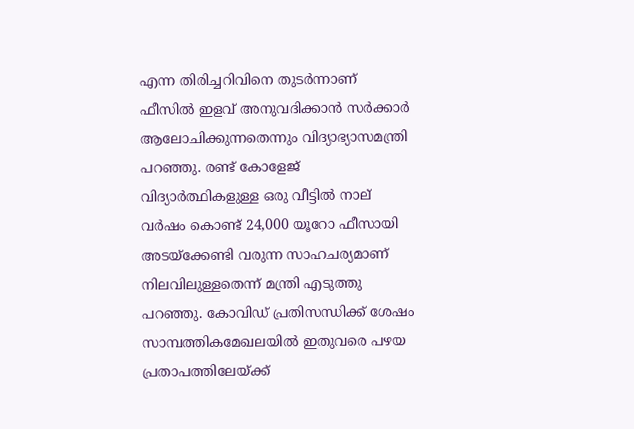എന്ന തിരിച്ചറിവിനെ തുടര്‍ന്നാണ് ഫീസില്‍ ഇളവ് അനുവദിക്കാന്‍ സര്‍ക്കാര്‍ ആലോചിക്കുന്നതെന്നും വിദ്യാഭ്യാസമന്ത്രി പറഞ്ഞു. രണ്ട് കോളേജ് വിദ്യാര്‍ത്ഥികളുള്ള ഒരു വീട്ടില്‍ നാല് വര്‍ഷം കൊണ്ട് 24,000 യൂറോ ഫീസായി അടയ്‌ക്കേണ്ടി വരുന്ന സാഹചര്യമാണ് നിലവിലുള്ളതെന്ന് മന്ത്രി എടുത്തു പറഞ്ഞു. കോവിഡ് പ്രതിസന്ധിക്ക് ശേഷം സാമ്പത്തികമേഖലയില്‍ ഇതുവരെ പഴയ പ്രതാപത്തിലേയ്ക്ക്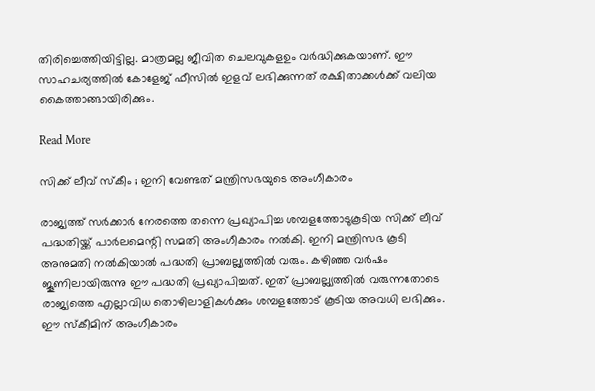തിരിച്ചെത്തിയിട്ടില്ല. മാത്രമല്ല ജീവിത ചെലവുകളഉം വര്‍ദ്ധിക്കുകയാണ്. ഈ സാഹചര്യത്തില്‍ കോളേജ് ഫീസില്‍ ഇളവ് ലഭിക്കുന്നത് രക്ഷിതാക്കള്‍ക്ക് വലിയ കൈത്താങ്ങായിരിക്കും.

Read More

സിക്ക് ലീവ് സ്‌കീം ; ഇനി വേണ്ടത് മന്ത്രിസഭയുടെ അംഗീകാരം

രാജ്യത്ത് സര്‍ക്കാര്‍ നേരത്തെ തന്നെ പ്രഖ്യാപിച്ച ശമ്പളത്തോടുകൂടിയ സിക്ക് ലീവ് പദ്ധതിയ്ക്ക് പാര്‍ലമെന്റി സമതി അംഗീകാരം നല്‍കി. ഇനി മന്ത്രിസഭ കൂടി അനുമതി നല്‍കിയാല്‍ പദ്ധതി പ്രാബല്ല്യത്തില്‍ വരും. കഴിഞ്ഞ വര്‍ഷം ജൂണിലായിരുന്നു ഈ പദ്ധതി പ്രഖ്യാപിച്ചത്. ഇത് പ്രാബല്ല്യത്തില്‍ വരുന്നതോടെ രാജ്യത്തെ എല്ലാവിധ തൊഴിലാളികള്‍ക്കും ശമ്പളത്തോട് കൂടിയ അവധി ലഭിക്കും. ഈ സ്‌കീമിന് അംഗീകാരം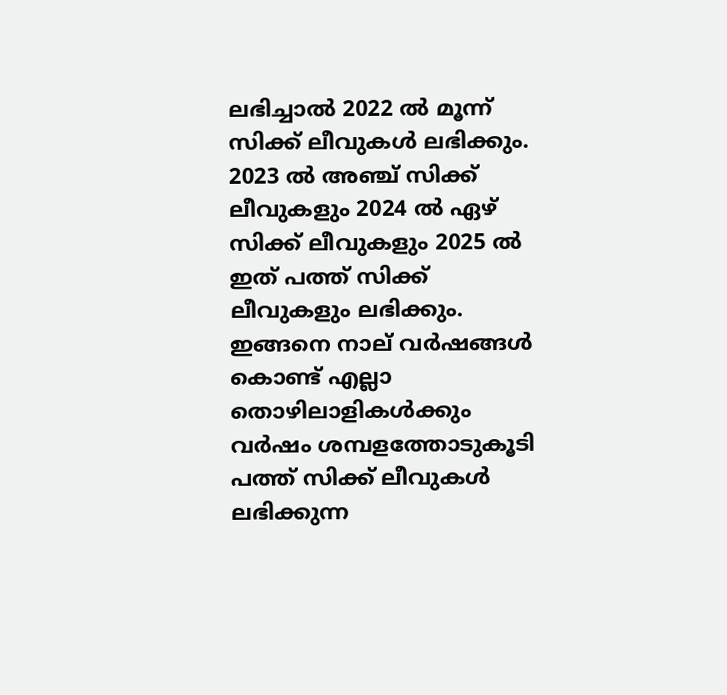ലഭിച്ചാല്‍ 2022 ല്‍ മൂന്ന് സിക്ക് ലീവുകള്‍ ലഭിക്കും. 2023 ല്‍ അഞ്ച് സിക്ക് ലീവുകളും 2024 ല്‍ ഏഴ് സിക്ക് ലീവുകളും 2025 ല്‍ ഇത് പത്ത് സിക്ക് ലീവുകളും ലഭിക്കും. ഇങ്ങനെ നാല് വര്‍ഷങ്ങള്‍ കൊണ്ട് എല്ലാ തൊഴിലാളികള്‍ക്കും വര്‍ഷം ശമ്പളത്തോടുകൂടി പത്ത് സിക്ക് ലീവുകള്‍ ലഭിക്കുന്ന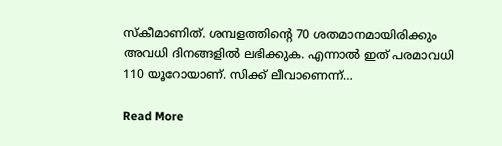സ്‌കീമാണിത്. ശമ്പളത്തിന്റെ 70 ശതമാനമായിരിക്കും അവധി ദിനങ്ങളില്‍ ലഭിക്കുക. എന്നാല്‍ ഇത് പരമാവധി 110 യൂറോയാണ്. സിക്ക് ലീവാണെന്ന്…

Read More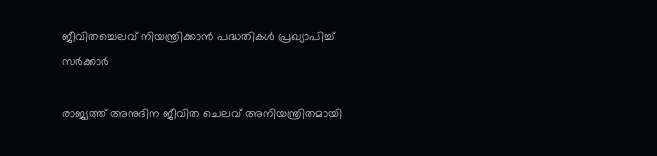ജീവിതച്ചെലവ് നിയന്ത്രിക്കാന്‍ പദ്ധതികള്‍ പ്രഖ്യാപിച്ച് സര്‍ക്കാര്‍

രാജ്യത്ത് അനുദിന ജീവിത ചെലവ് അനിയന്ത്രിതമായി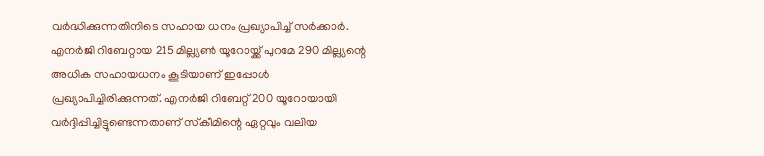വര്‍ദ്ധിക്കുന്നതിനിടെ സഹായ ധനം പ്രഖ്യാപിച്ച് സര്‍ക്കാര്‍. എനര്‍ജി റിബേറ്റായ 215 മില്ല്യണ്‍ യൂറോയ്ക്ക് പുറമേ 290 മില്ല്യന്റെ അധിക സഹായധനം കൂടിയാണ് ഇപ്പോള്‍ പ്രഖ്യാപിച്ചിരിക്കുന്നത്. എനര്‍ജി റിബേറ്റ് 200 യൂറോയായി വര്‍ദ്ദിപ്പിച്ചിട്ടുണ്ടെന്നതാണ് സ്‌കീമിന്റെ ഏറ്റവും വലിയ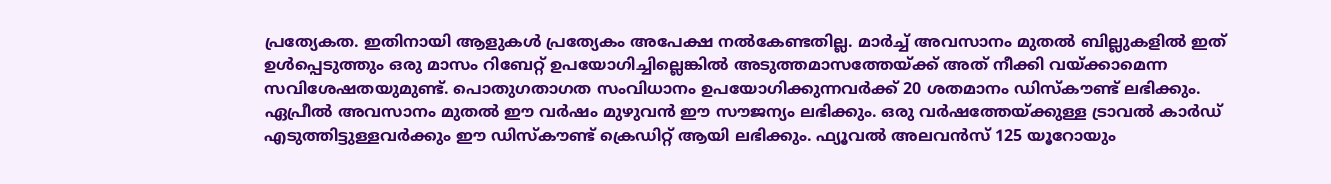പ്രത്യേകത. ഇതിനായി ആളുകള്‍ പ്രത്യേകം അപേക്ഷ നല്‍കേണ്ടതില്ല. മാര്‍ച്ച് അവസാനം മുതല്‍ ബില്ലുകളില്‍ ഇത് ഉള്‍പ്പെടുത്തും ഒരു മാസം റിബേറ്റ് ഉപയോഗിച്ചില്ലെങ്കില്‍ അടുത്തമാസത്തേയ്ക്ക് അത് നീക്കി വയ്ക്കാമെന്ന സവിശേഷതയുമുണ്ട്. പൊതുഗതാഗത സംവിധാനം ഉപയോഗിക്കുന്നവര്‍ക്ക് 20 ശതമാനം ഡിസ്‌കൗണ്ട് ലഭിക്കും. ഏപ്രീല്‍ അവസാനം മുതല്‍ ഈ വര്‍ഷം മുഴുവന്‍ ഈ സൗജന്യം ലഭിക്കും. ഒരു വര്‍ഷത്തേയ്ക്കുള്ള ട്രാവല്‍ കാര്‍ഡ് എടുത്തിട്ടുള്ളവര്‍ക്കും ഈ ഡിസ്‌കൗണ്ട് ക്രെഡിറ്റ് ആയി ലഭിക്കും. ഫ്യൂവല്‍ അലവന്‍സ് 125 യൂറോയും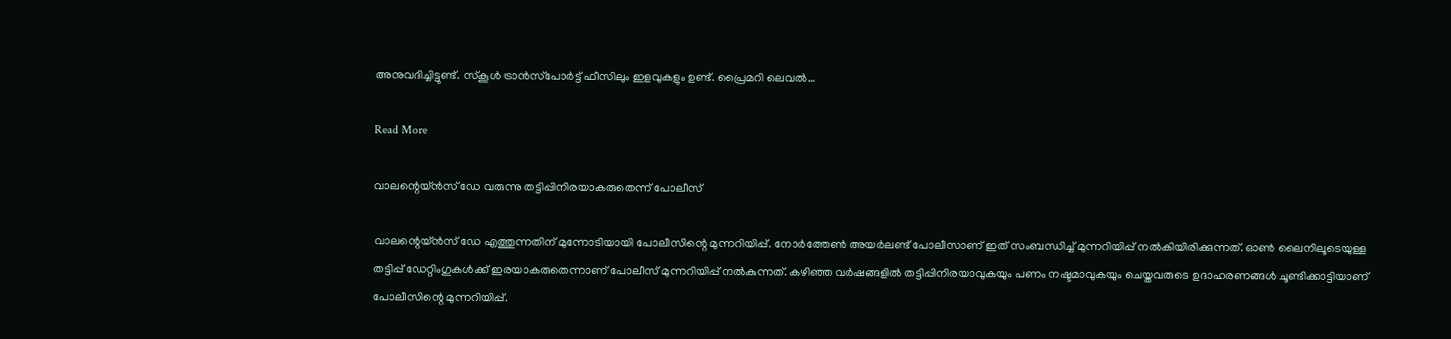അനുവദിച്ചിട്ടുണ്ട്. സ്‌കൂള്‍ ട്രാന്‍സ്‌പോര്‍ട്ട് ഫീസിലും ഇളവുകളും ഉണ്ട്. പ്രൈമറി ലെവല്‍…

Read More

വാലന്റെയ്ന്‍സ്‌ ഡേ വരുന്നു തട്ടിപ്പിനിരയാകരുതെന്ന് പോലീസ്

വാലന്റെയ്ന്‍സ്‌ ഡേ എത്തുന്നതിന് മുന്നോടിയായി പോലീസിന്റെ മുന്നറിയിപ്പ്. നോര്‍ത്തേണ്‍ അയര്‍ലണ്ട്‌ പോലീസാണ് ഇത് സംബന്ധിച്ച് മുന്നറിയിപ്പ് നല്‍കിയിരിക്കുന്നത്. ഓണ്‍ ലൈനിലൂടെയുള്ള തട്ടിപ്പ് ഡേറ്റിംഗുകള്‍ക്ക് ഇരയാകരുതെന്നാണ് പോലീസ് മുന്നറിയിപ്പ് നല്‍കുന്നത്. കഴിഞ്ഞ വര്‍ഷങ്ങളില്‍ തട്ടിപ്പിനിരയാവുകയും പണം നഷ്ടമാവുകയും ചെയ്തവരുടെ ഉദാഹരണങ്ങള്‍ ചൂണ്ടിക്കാട്ടിയാണ് പോലീസിന്റെ മുന്നറിയിപ്പ്.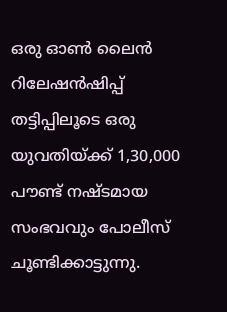ഒരു ഓണ്‍ ലൈന്‍ റിലേഷന്‍ഷിപ്പ് തട്ടിപ്പിലൂടെ ഒരു യുവതിയ്ക്ക് 1,30,000 പൗണ്ട് നഷ്ടമായ സംഭവവും പോലീസ് ചൂണ്ടിക്കാട്ടുന്നു.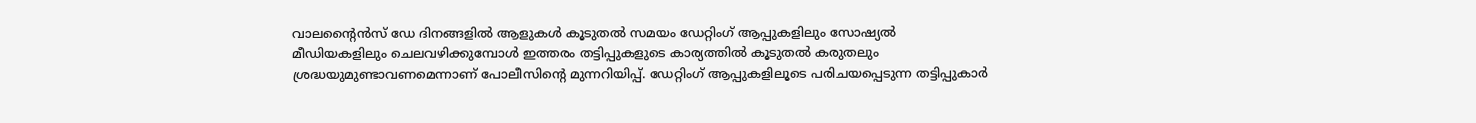വാലന്റൈന്‍സ് ഡേ ദിനങ്ങളില്‍ ആളുകള്‍ കൂടുതല്‍ സമയം ഡേറ്റിംഗ് ആപ്പുകളിലും സോഷ്യല്‍ മീഡിയകളിലും ചെലവഴിക്കുമ്പോള്‍ ഇത്തരം തട്ടിപ്പുകളുടെ കാര്യത്തില്‍ കൂടുതല്‍ കരുതലും ശ്രദ്ധയുമുണ്ടാവണമെന്നാണ് പോലീസിന്റെ മുന്നറിയിപ്പ്. ഡേറ്റിംഗ് ആപ്പുകളിലൂടെ പരിചയപ്പെടുന്ന തട്ടിപ്പുകാര്‍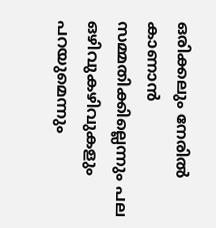ഒരിക്കലും നേരില്‍ കാണാന്‍ സമ്മതിക്കില്ലെന്നും പല ഒഴിവുകഴിവുകളും പറയുമെന്നും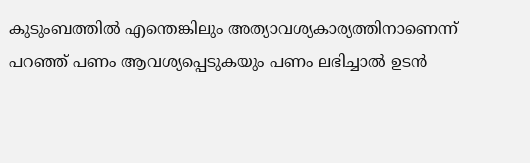കുടുംബത്തില്‍ എന്തെങ്കിലും അത്യാവശ്യകാര്യത്തിനാണെന്ന് പറഞ്ഞ്‌ പണം ആവശ്യപ്പെടുകയും പണം ലഭിച്ചാല്‍ ഉടന്‍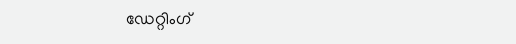ഡേറ്റിംഗ്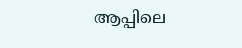ആപ്പിലെ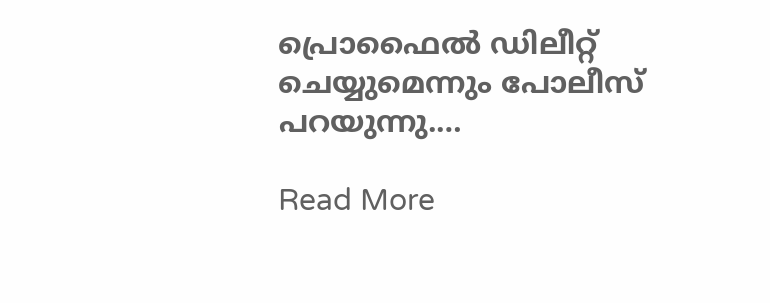പ്രൊഫൈല്‍ ഡിലീറ്റ് ചെയ്യുമെന്നും പോലീസ് പറയുന്നു.…

Read More